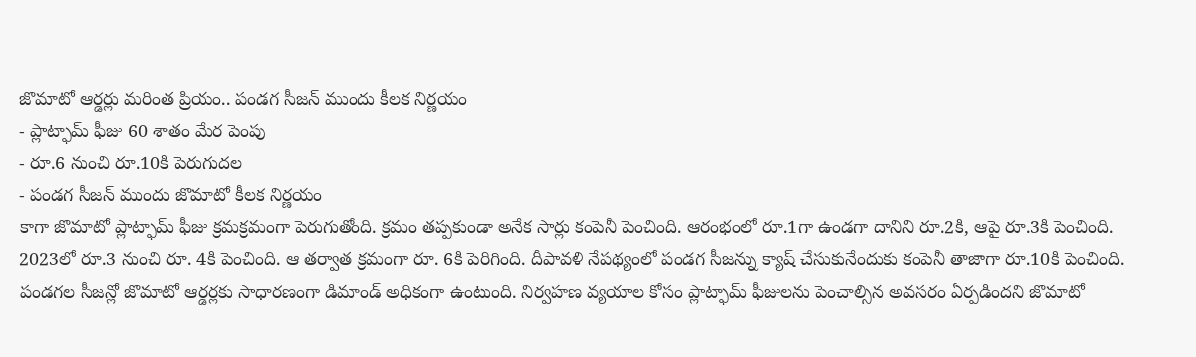జొమాటో ఆర్డర్లు మరింత ప్రియం.. పండగ సీజన్ ముందు కీలక నిర్ణయం
- ప్లాట్ఫామ్ ఫీజు 60 శాతం మేర పెంపు
- రూ.6 నుంచి రూ.10కి పెరుగుదల
- పండగ సీజన్ ముందు జొమాటో కీలక నిర్ణయం
కాగా జొమాటో ప్లాట్ఫామ్ ఫీజు క్రమక్రమంగా పెరుగుతోంది. క్రమం తప్పకుండా అనేక సార్లు కంపెనీ పెంచింది. ఆరంభంలో రూ.1గా ఉండగా దానిని రూ.2కి, ఆపై రూ.3కి పెంచింది. 2023లో రూ.3 నుంచి రూ. 4కి పెంచింది. ఆ తర్వాత క్రమంగా రూ. 6కి పెరిగింది. దీపావళి నేపథ్యంలో పండగ సీజన్ను క్యాష్ చేసుకునేందుకు కంపెనీ తాజాగా రూ.10కి పెంచింది.
పండగల సీజన్లో జొమాటో ఆర్డర్లకు సాధారణంగా డిమాండ్ అధికంగా ఉంటుంది. నిర్వహణ వ్యయాల కోసం ప్లాట్ఫామ్ ఫీజులను పెంచాల్సిన అవసరం ఏర్పడిందని జొమాటో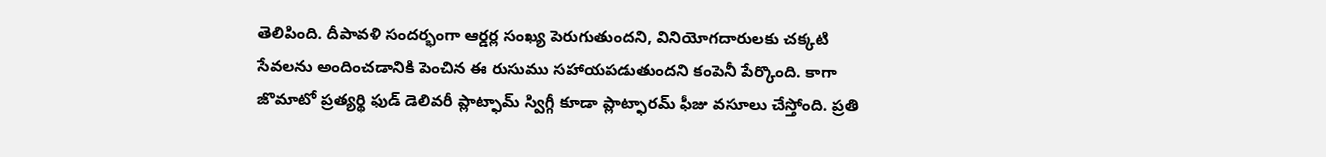తెలిపింది. దీపావళి సందర్భంగా ఆర్డర్ల సంఖ్య పెరుగుతుందని, వినియోగదారులకు చక్కటి సేవలను అందించడానికి పెంచిన ఈ రుసుము సహాయపడుతుందని కంపెనీ పేర్కొంది. కాగా జొమాటో ప్రత్యర్థి ఫుడ్ డెలివరీ ప్లాట్ఫామ్ స్విగ్గీ కూడా ప్లాట్ఫారమ్ ఫీజు వసూలు చేస్తోంది. ప్రతి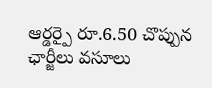ఆర్డర్పై రూ.6.50 చొప్పున ఛార్జీలు వసూలు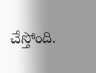చేస్తోంది.